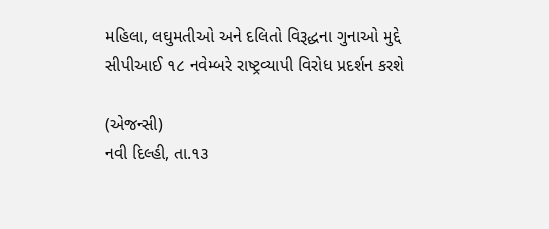મહિલા, લઘુમતીઓ અને દલિતો વિરૂદ્ધના ગુનાઓ મુદ્દે સીપીઆઈ ૧૮ નવેમ્બરે રાષ્ટ્રવ્યાપી વિરોધ પ્રદર્શન કરશે

(એજન્સી)
નવી દિલ્હી, તા.૧૩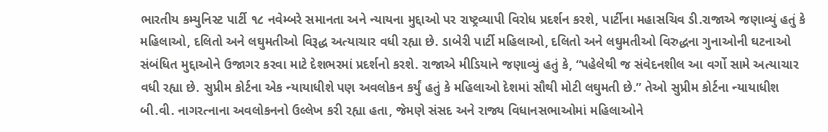ભારતીય કમ્યુનિસ્ટ પાર્ટી ૧૮ નવેમ્બરે સમાનતા અને ન્યાયના મુદ્દાઓ પર રાષ્ટ્રવ્યાપી વિરોધ પ્રદર્શન કરશે, પાર્ટીના મહાસચિવ ડી.રાજાએ જણાવ્યું હતું કે મહિલાઓ, દલિતો અને લઘુમતીઓ વિરૂદ્ધ અત્યાચાર વધી રહ્યા છે. ડાબેરી પાર્ટી મહિલાઓ, દલિતો અને લઘુમતીઓ વિરુદ્ધના ગુનાઓની ઘટનાઓ સંબંધિત મુદ્દાઓને ઉજાગર કરવા માટે દેશભરમાં પ્રદર્શનો કરશે. રાજાએ મીડિયાને જણાવ્યું હતું કે, “પહેલેથી જ સંવેદનશીલ આ વર્ગો સામે અત્યાચાર વધી રહ્યા છે. સુપ્રીમ કોર્ટના એક ન્યાયાધીશે પણ અવલોકન કર્યું હતું કે મહિલાઓ દેશમાં સૌથી મોટી લઘુમતી છે.” તેઓ સુપ્રીમ કોર્ટના ન્યાયાધીશ બી.વી. નાગરત્નાના અવલોકનનો ઉલ્લેખ કરી રહ્યા હતા, જેમણે સંસદ અને રાજ્ય વિધાનસભાઓમાં મહિલાઓને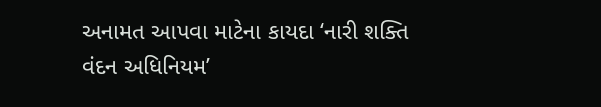અનામત આપવા માટેના કાયદા ‘નારી શક્તિ વંદન અધિનિયમ’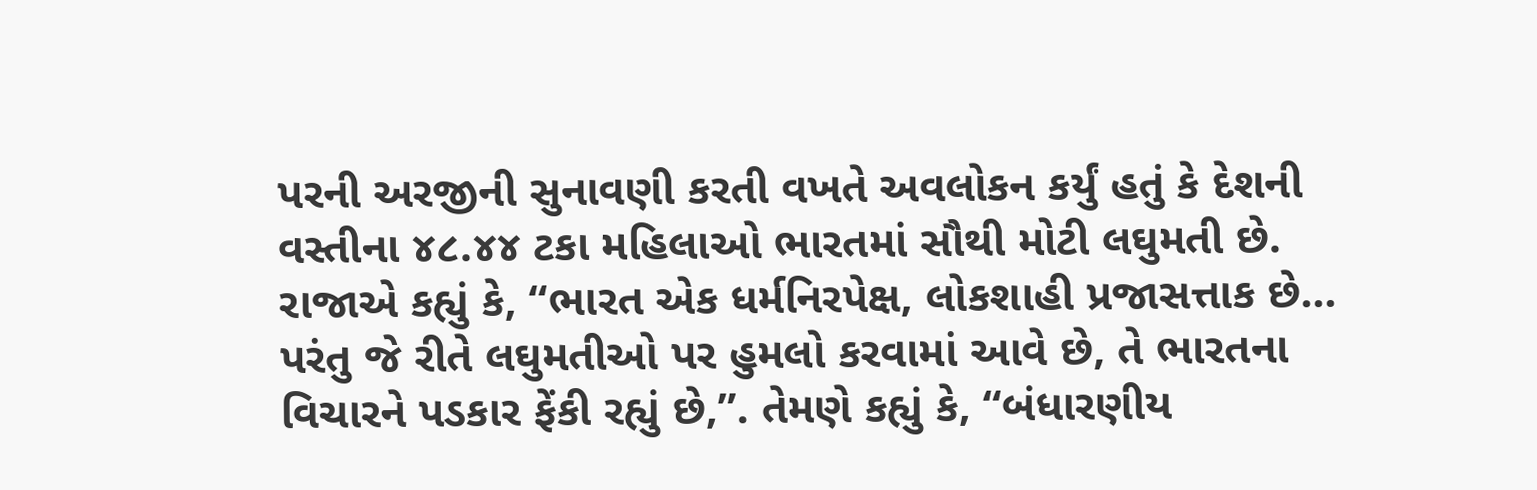પરની અરજીની સુનાવણી કરતી વખતે અવલોકન કર્યું હતું કે દેશની વસ્તીના ૪૮.૪૪ ટકા મહિલાઓ ભારતમાં સૌથી મોટી લઘુમતી છે. રાજાએ કહ્યું કે, “ભારત એક ધર્મનિરપેક્ષ, લોકશાહી પ્રજાસત્તાક છે… પરંતુ જે રીતે લઘુમતીઓ પર હુમલો કરવામાં આવે છે, તે ભારતના વિચારને પડકાર ફેંકી રહ્યું છે,”. તેમણે કહ્યું કે, “બંધારણીય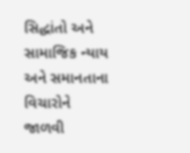સિદ્ધાંતો અને સામાજિક ન્યાય અને સમાનતાના વિચારોને જાળવી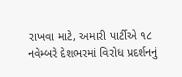રાખવા માટે, અમારી પાર્ટીએ ૧૮ નવેમ્બરે દેશભરમાં વિરોધ પ્રદર્શનનું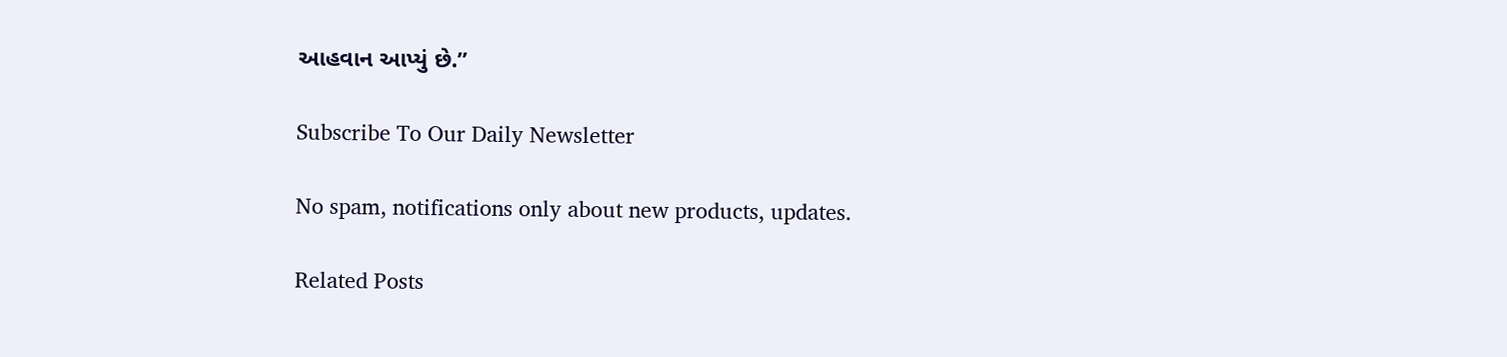આહવાન આપ્યું છે.”

Subscribe To Our Daily Newsletter

No spam, notifications only about new products, updates.

Related Posts